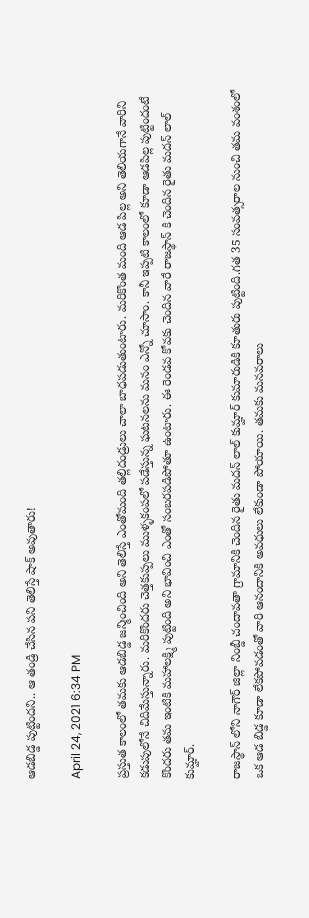ఆడబిడ్డ పుట్టిందని.. ఆ తండ్రి చేసిన పని తెలిస్తే షాక్ అవుతారు!

April 24, 2021 6:34 PM

ప్రస్తుత కాలంలో తమకు ఆడబిడ్డ జన్మించింది అని తెలిస్తే ఎంతోమంది తల్లిదండ్రులు చాలా బాధపడుతుంటారు. మరికొంత మంది ఆడ పిల్ల అని తెలియగానే వారిని కడుపులోనే చిదిమేస్తున్నారు. మరికొందరు చెత్తకుప్పలు ముళ్ళకంపలో పడేస్తున్న ఘటనలను మనం ఎన్నో చూసాం. కానీ ఇప్పటి కాలంలో కూడా ఆడపిల్ల పుట్టిందంటే కొందరు తమ ఇంటికి మహాలక్ష్మి పుట్టింది అని భావించి ఎంతో సంబరపడిపోతూ ఉంటారు. ఈ రెండవ కోవకు చెందిన వారే రాజస్థాన్ కి చెందిన రైతు మదన్ లాల్ కుమ్హార్.

రాజస్థాన్ లోని నాగౌర్ జిల్లా నింబ్డీ చందావతా గ్రామానికి చెందిన రైతు మదన్ లాల్ కుమ్హార్ కుమారుడికి కూతురు పుట్టింది.గత 35 సంవత్సరాల నుంచి తమ వంశంలో ఒక ఆడ బిడ్డ కూడా లేకపోవడంతో వారి ఆనందానికి అవధులు లేకుండా పోయాయి. తమకు మనవరాలు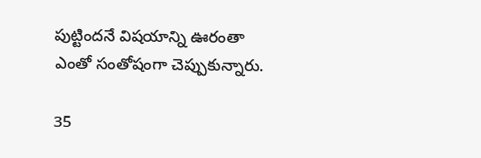పుట్టిందనే విషయాన్ని ఊరంతా ఎంతో సంతోషంగా చెప్పుకున్నారు.

35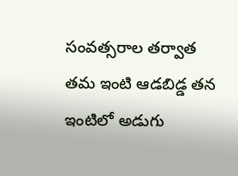సంవత్సరాల తర్వాత తమ ఇంటి ఆడబిడ్డ తన ఇంటిలో అడుగు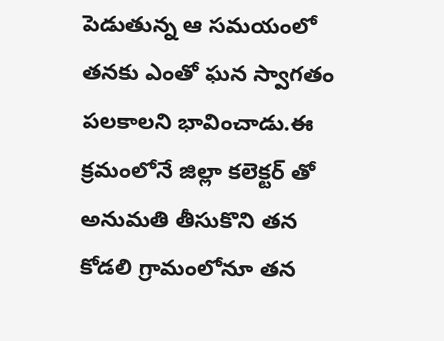పెడుతున్న ఆ సమయంలో తనకు ఎంతో ఘన స్వాగతం పలకాలని భావించాడు.ఈ క్రమంలోనే జిల్లా కలెక్టర్ తో అనుమతి తీసుకొని తన కోడలి గ్రామంలోనూ తన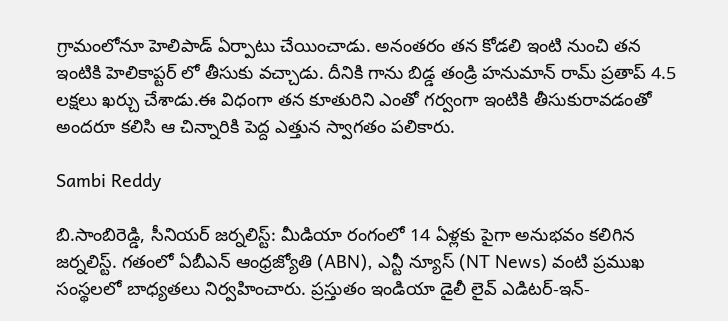గ్రామంలోనూ హెలిపాడ్ ఏర్పాటు చేయించాడు. అనంతరం తన కోడలి ఇంటి నుంచి తన ఇంటికి హెలికాప్టర్ లో తీసుకు వచ్చాడు. దీనికి గాను బిడ్డ తండ్రి హనుమాన్ రామ్ ప్రతాప్ 4.5 లక్షలు ఖర్చు చేశాడు.ఈ విధంగా తన కూతురిని ఎంతో గర్వంగా ఇంటికి తీసుకురావడంతో అందరూ కలిసి ఆ చిన్నారికి పెద్ద ఎత్తున స్వాగతం పలికారు.

Sambi Reddy

బి.సాంబిరెడ్డి, సీనియర్ జర్నలిస్ట్: మీడియా రంగంలో 14 ఏళ్లకు పైగా అనుభవం కలిగిన జర్నలిస్ట్. గతంలో ఏబీఎన్ ఆంధ్ర‌జ్యోతి (ABN), ఎన్టీ న్యూస్ (NT News) వంటి ప్రముఖ సంస్థలలో బాధ్యతలు నిర్వహించారు. ప్రస్తుతం ఇండియా డైలీ లైవ్ ఎడిటర్-ఇన్-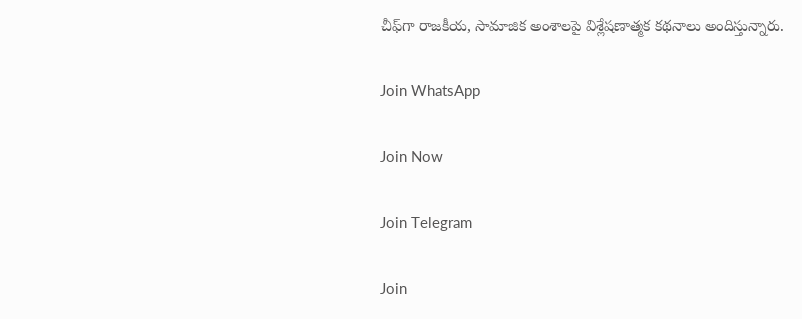చీఫ్‌గా రాజకీయ, సామాజిక అంశాలపై విశ్లేషణాత్మక కథనాలు అందిస్తున్నారు.

Join WhatsApp

Join Now

Join Telegram

Join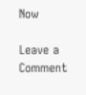Now

Leave a Comment